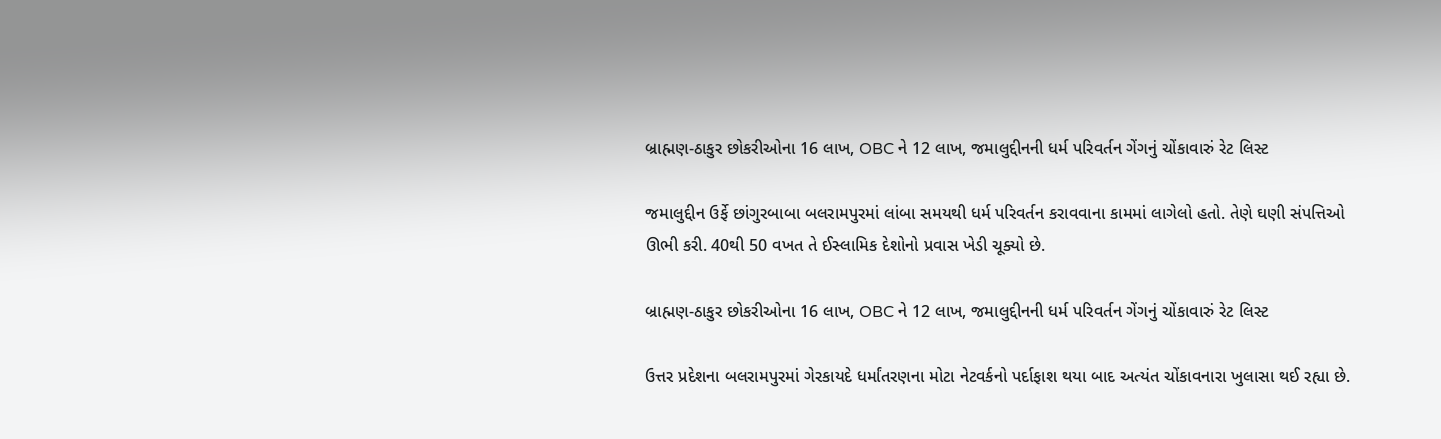બ્રાહ્મણ-ઠાકુર છોકરીઓના 16 લાખ, OBC ને 12 લાખ, જમાલુદ્દીનની ધર્મ પરિવર્તન ગેંગનું ચોંકાવારું રેટ લિસ્ટ

જમાલુદ્દીન ઉર્ફે છાંગુરબાબા બલરામપુરમાં લાંબા સમયથી ધર્મ પરિવર્તન કરાવવાના કામમાં લાગેલો હતો. તેણે ઘણી સંપત્તિઓ ઊભી કરી. 40થી 50 વખત તે ઈસ્લામિક દેશોનો પ્રવાસ ખેડી ચૂક્યો છે.

બ્રાહ્મણ-ઠાકુર છોકરીઓના 16 લાખ, OBC ને 12 લાખ, જમાલુદ્દીનની ધર્મ પરિવર્તન ગેંગનું ચોંકાવારું રેટ લિસ્ટ

ઉત્તર પ્રદેશના બલરામપુરમાં ગેરકાયદે ધર્માંતરણના મોટા નેટવર્કનો પર્દાફાશ થયા બાદ અત્યંત ચોંકાવનારા ખુલાસા થઈ રહ્યા છે.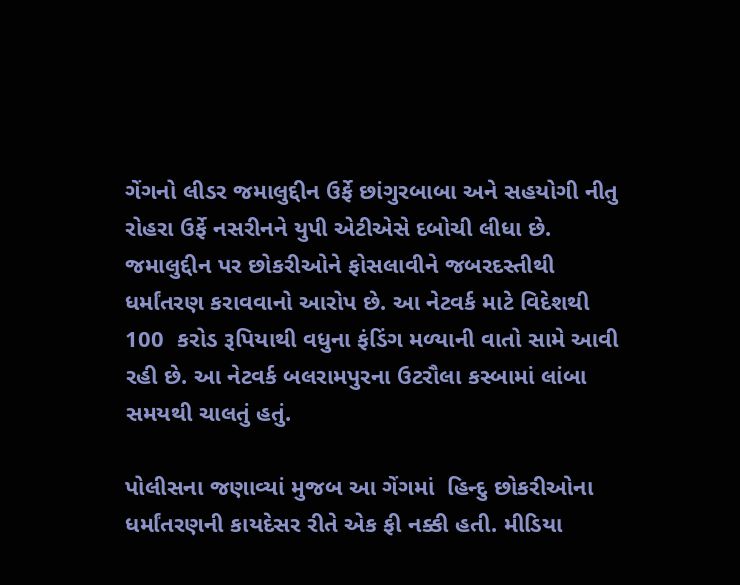ગેંગનો લીડર જમાલુદ્દીન ઉર્ફે છાંગુરબાબા અને સહયોગી નીતુ રોહરા ઉર્ફે નસરીનને યુપી એટીએસે દબોચી લીધા છે. જમાલુદ્દીન પર છોકરીઓને ફોસલાવીને જબરદસ્તીથી ધર્માંતરણ કરાવવાનો આરોપ છે. આ નેટવર્ક માટે વિદેશથી 100  કરોડ રૂપિયાથી વધુના ફંડિંગ મળ્યાની વાતો સામે આવી રહી છે. આ નેટવર્ક બલરામપુરના ઉટરૌલા કસ્બામાં લાંબા સમયથી ચાલતું હતું.

પોલીસના જણાવ્યાં મુજબ આ ગેંગમાં  હિન્દુ છોકરીઓના ધર્માંતરણની કાયદેસર રીતે એક ફી નક્કી હતી. મીડિયા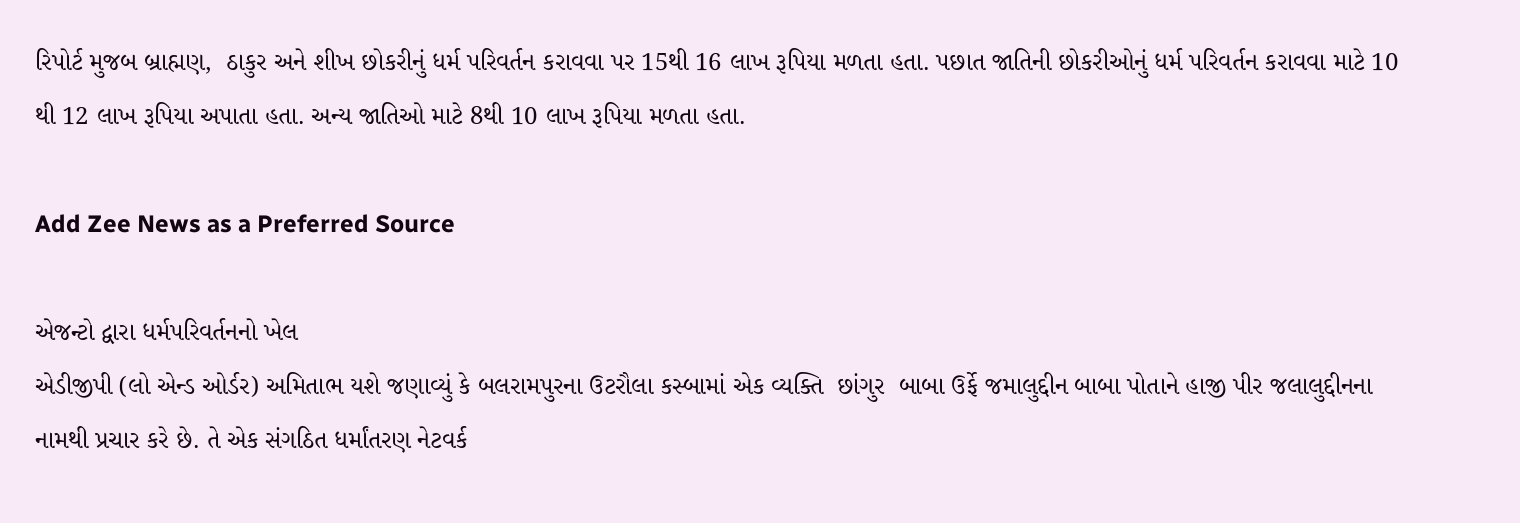રિપોર્ટ મુજબ બ્રાહ્મણ,  ઠાકુર અને શીખ છોકરીનું ધર્મ પરિવર્તન કરાવવા પર 15થી 16 લાખ રૂપિયા મળતા હતા. પછાત જાતિની છોકરીઓનું ધર્મ પરિવર્તન કરાવવા માટે 10 થી 12 લાખ રૂપિયા અપાતા હતા. અન્ય જાતિઓ માટે 8થી 10 લાખ રૂપિયા મળતા હતા.

Add Zee News as a Preferred Source

એજન્ટો દ્વારા ધર્મપરિવર્તનનો ખેલ
એડીજીપી (લો એન્ડ ઓર્ડર) અમિતાભ યશે જણાવ્યું કે બલરામપુરના ઉટરૌલા કસ્બામાં એક વ્યક્તિ  છાંગુર  બાબા ઉર્ફે જમાલુદ્દીન બાબા પોતાને હાજી પીર જલાલુદ્દીનના નામથી પ્રચાર કરે છે. તે એક સંગઠિત ધર્માંતરણ નેટવર્ક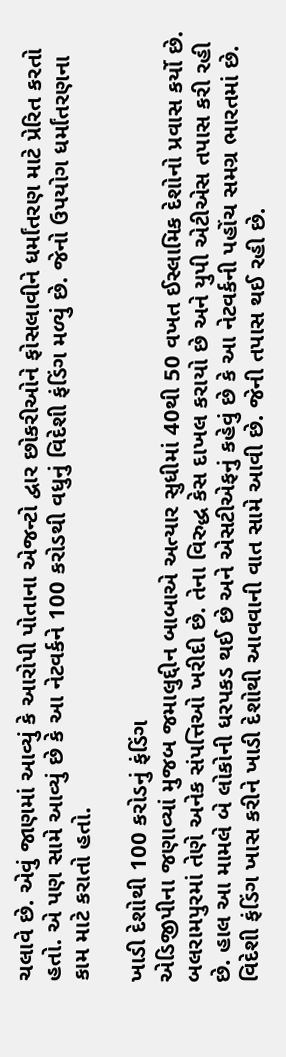ચલાવે છે. એવું જાણમાં આવ્યું કે આરોપી પોતાના એજન્ટો દ્વાર છોકરીઓને ફોસલાવીને ધર્માંતરણ માટે પ્રેરિત કરતો હતો. એ પણ સામે આવ્યું છે કે આ નેટવર્કને 100 કરોડથી વધુનું વિદેશી ફંડિંગ મળ્યું છે. જેનો ઉપયોગ ધર્માંતરણના કામ માટે કરાતો હતો.

ખાડી દેશોથી 100 કરોડનું ફંડિંગ
એડિજીપીના જણાવ્યાં મુજબ જમાલુદ્દીન બાબાએ અત્યાર સુધીમાં 40થી 50 વખત ઈસ્લામિક દેશોનો પ્રવાસ કર્યો છે. બલરામપુરમાં તેણે અનેક સંપત્તિઓ ખરીદી છે. તેના વિરુદ્ધ કેસ દાખલ કરાયો છે અને યુપી એટીએસ તપાસ કરી રહી છે. હાલ આ મામલે બે લોકોની ધરપકડ થઈ છે અને એસટીએફનું કહેવું છે કે આ નેટવર્કની પહોંચ સમગ્ર ભારતમાં છે. વિદેશી ફંડિંગ ખાસ કરીને ખાડી દેશોથી આવવાની વાત સામે આવી છે. જેની તપાસ થઈ રહી છે.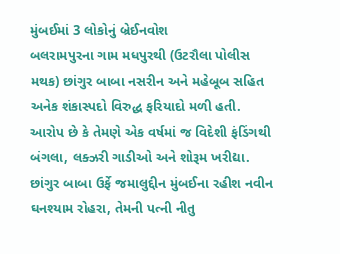મુંબઈમાં 3 લોકોનું બ્રેઈનવોશ
બલરામપુરના ગામ મધપુરથી (ઉટરૌલા પોલીસ મથક) છાંગુર બાબા નસરીન અને મહેબૂબ સહિત અનેક શંકાસ્પદો વિરુદ્ધ ફરિયાદો મળી હતી. આરોપ છે કે તેમણે એક વર્ષમાં જ વિદેશી ફંડિંગથી બંગલા, લક્ઝરી ગાડીઓ અને શોરૂમ ખરીદ્યા. છાંગુર બાબા ઉર્ફે જમાલુદ્દીન મુંબઈના રહીશ નવીન ઘનશ્યામ રોહરા, તેમની પત્ની નીતુ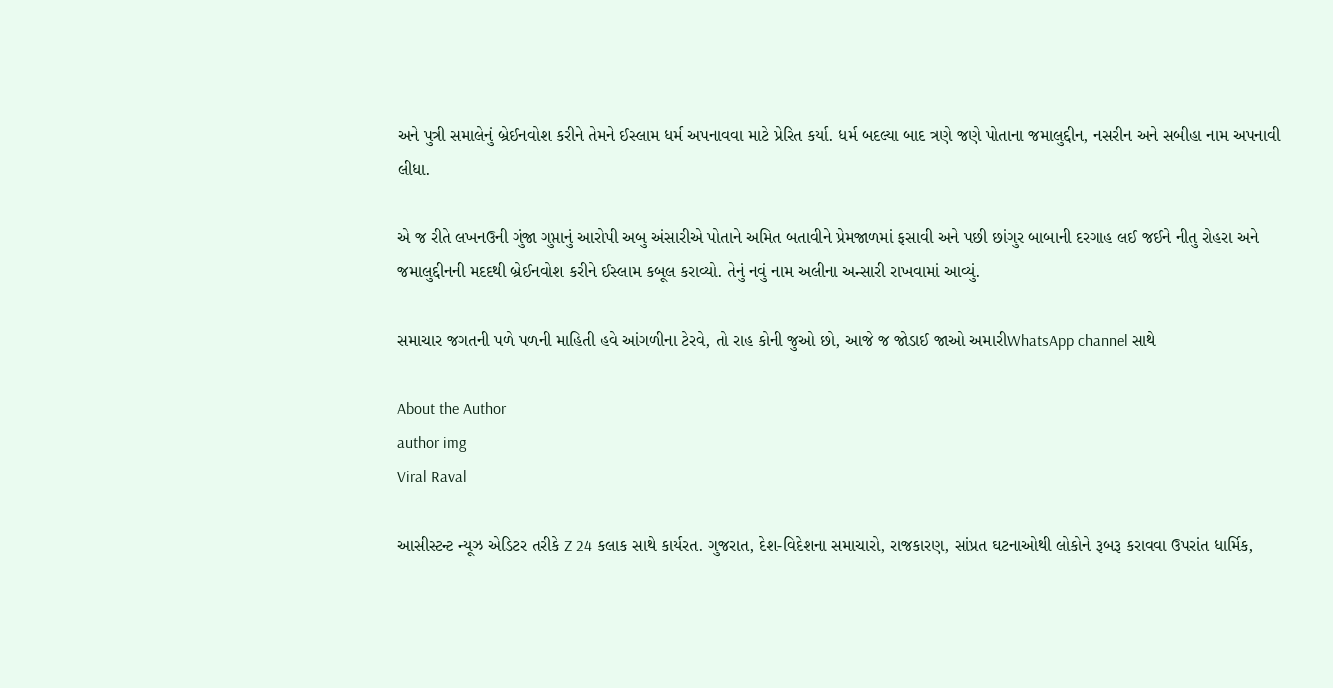અને પુત્રી સમાલેનું બ્રેઈનવોશ કરીને તેમને ઈસ્લામ ધર્મ અપનાવવા માટે પ્રેરિત કર્યા. ધર્મ બદલ્યા બાદ ત્રણે જણે પોતાના જમાલુદ્દીન, નસરીન અને સબીહા નામ અપનાવી લીધા.

એ જ રીતે લખનઉની ગુંજા ગુપ્તાનું આરોપી અબુ અંસારીએ પોતાને અમિત બતાવીને પ્રેમજાળમાં ફસાવી અને પછી છાંગુર બાબાની દરગાહ લઈ જઈને નીતુ રોહરા અને જમાલુદ્દીનની મદદથી બ્રેઈનવોશ કરીને ઈસ્લામ કબૂલ કરાવ્યો. તેનું નવું નામ અલીના અન્સારી રાખવામાં આવ્યું.

સમાચાર જગતની પળે પળની માહિતી હવે આંગળીના ટેરવે, તો રાહ કોની જુઓ છો, આજે જ જોડાઈ જાઓ અમારીWhatsApp channel સાથે

About the Author
author img
Viral Raval

આસીસ્ટન્ટ ન્યૂઝ એડિટર તરીકે Z 24 કલાક સાથે કાર્યરત. ગુજરાત, દેશ-વિદેશના સમાચારો, રાજકારણ, સાંપ્રત ઘટનાઓથી લોકોને રૂબરૂ કરાવવા ઉપરાંત ધાર્મિક,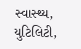સ્વાસ્થ્ય, યુટિલિટી,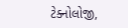ટેક્નોલોજી,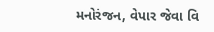મનોરંજન, વેપાર જેવા વિ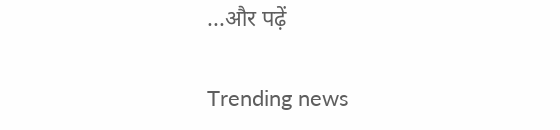...और पढ़ें

Trending news